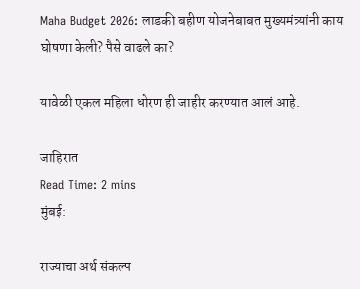Maha Budget 2026: लाडकी बहीण योजनेबाबत मुख्यमंत्र्यांनी काय घोषणा केली? पैसे वाढले का?

यावेळी एकल महिला धोरण ही जाहीर करण्यात आलं आहे.

जाहिरात
Read Time: 2 mins
मुंबई:

राज्याचा अर्थ संकल्प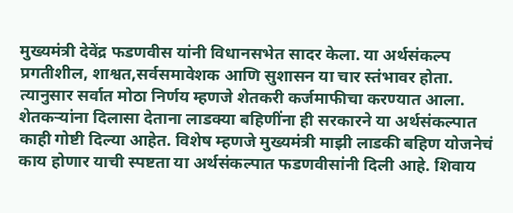मुख्यमंत्री देवेंद्र फडणवीस यांनी विधानसभेत सादर केला. या अर्थसंकल्प प्रगतीशील, शाश्वत,सर्वसमावेशक आणि सुशासन या चार स्तंभावर होता. त्यानुसार सर्वात मोठा निर्णय म्हणजे शेतकरी कर्जमाफीचा करण्यात आला. शेतकऱ्यांना दिलासा देताना लाडक्या बहिणींना ही सरकारने या अर्थसंकल्पात काही गोष्टी दिल्या आहेत. विशेष म्हणजे मुख्यमंत्री माझी लाडकी बहिण योजनेचं काय होणार याची स्पष्टता या अर्थसंकल्पात फडणवीसांनी दिली आहे. शिवाय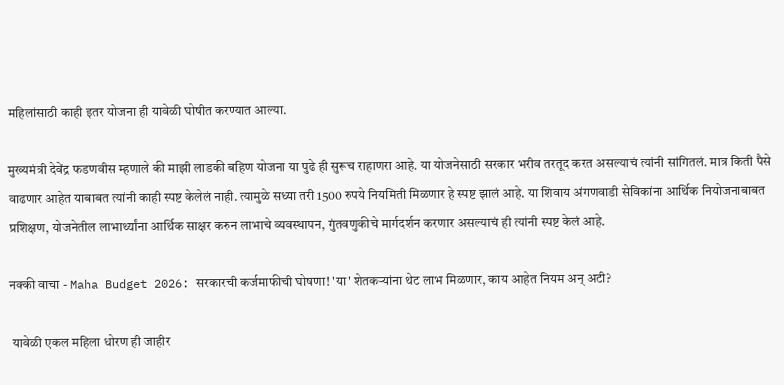महिलांसाठी काही इतर योजना ही यावेळी घोषीत करण्यात आल्या.

मुख्यमंत्री देवेंद्र फडणवीस म्हणाले की माझी लाडकी बहिण योजना या पुढे ही सुरूच राहाणरा आहे. या योजनेसाठी सरकार भरीव तरतूद करत असल्याचं त्यांनी सांगितलं. मात्र किती पैसे वाढणार आहेत याबाबत त्यांनी काही स्पष्ट केलेलं नाही. त्यामुळे सध्या तरी 1500 रुपये नियमिती मिळणार हे स्पष्ट झालं आहे. या शिवाय अंगणवाडी सेविकांना आर्थिक नियोजनाबाबत प्रशिक्षण, योजनेतील लाभार्थ्यांना आर्थिक साक्षर करुन लाभाचे व्यवस्थापन, गुंतवणुकीचे मार्गदर्शन करणार असल्याचं ही त्यांनी स्पष्ट केलं आहे.

नक्की वाचा - Maha Budget 2026: सरकारची कर्जमाफीची घोषणा! 'या' शेतकऱ्यांना थेट लाभ मिळणार, काय आहेत नियम अन् अटी?

 यावेळी एकल महिला धोरण ही जाहीर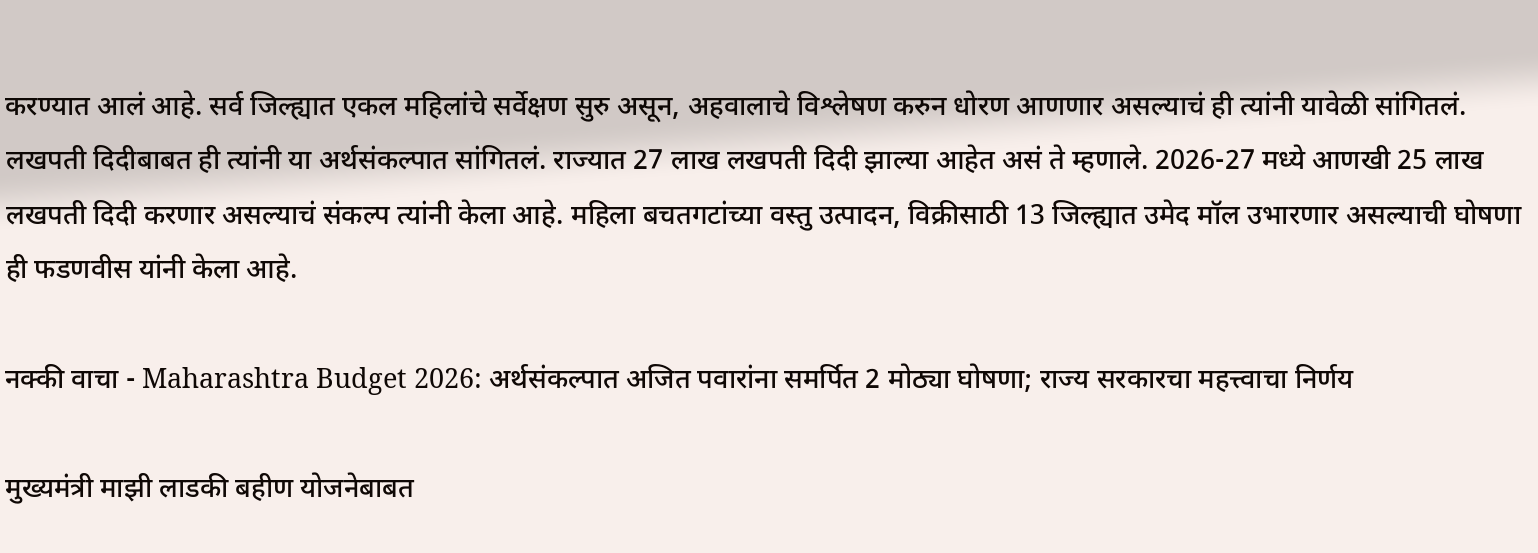करण्यात आलं आहे. सर्व जिल्ह्यात एकल महिलांचे सर्वेक्षण सुरु असून, अहवालाचे विश्लेषण करुन धोरण आणणार असल्याचं ही त्यांनी यावेळी सांगितलं. लखपती दिदीबाबत ही त्यांनी या अर्थसंकल्पात सांगितलं. राज्यात 27 लाख लखपती दिदी झाल्या आहेत असं ते म्हणाले. 2026-27 मध्ये आणखी 25 लाख लखपती दिदी करणार असल्याचं संकल्प त्यांनी केला आहे. महिला बचतगटांच्या वस्तु उत्पादन, विक्रीसाठी 13 जिल्ह्यात उमेद मॉल उभारणार असल्याची घोषणा ही फडणवीस यांनी केला आहे.

नक्की वाचा - Maharashtra Budget 2026: अर्थसंकल्पात अजित पवारांना समर्पित 2 मोठ्या घोषणा; राज्य सरकारचा महत्त्वाचा निर्णय

मुख्यमंत्री माझी लाडकी बहीण योजनेबाबत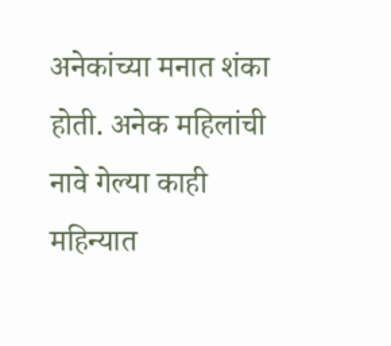अनेकांच्या मनात शंका होती. अनेक महिलांची नावे गेल्या काही महिन्यात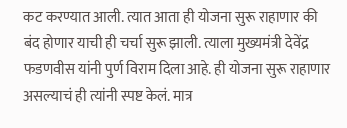कट करण्यात आली. त्यात आता ही योजना सुरू राहाणार की बंद होणार याची ही चर्चा सुरू झाली. त्याला मुख्यमंत्री देवेंद्र फडणवीस यांनी पुर्ण विराम दिला आहे. ही योजना सुरू राहाणार असल्याचं ही त्यांनी स्पष्ट केलं. मात्र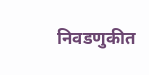निवडणुकीत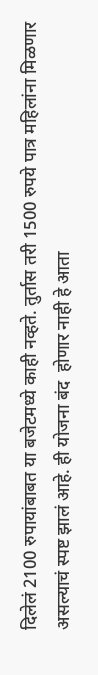दिलेलं 2100 रुपायांबाबत या बजेटमध्ये काही नव्हते. तुर्तास तरी 1500 रुपये पात्र महिलांना मिळणार असल्याचं स्पष्ट झालं आहे. ही योजना बंद  होणार नाही हे आता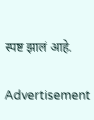स्पष्ट झालं आहे.

Advertisement